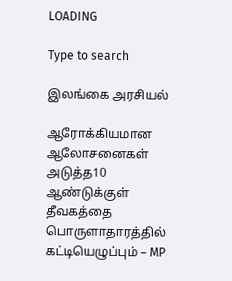LOADING

Type to search

இலங்கை அரசியல்

ஆரோக்கியமான ஆலோசனைகள் அடுத்த10 ஆண்டுக்குள் தீவகத்தை பொருளாதாரத்தில் கட்டியெழுப்பும் – MP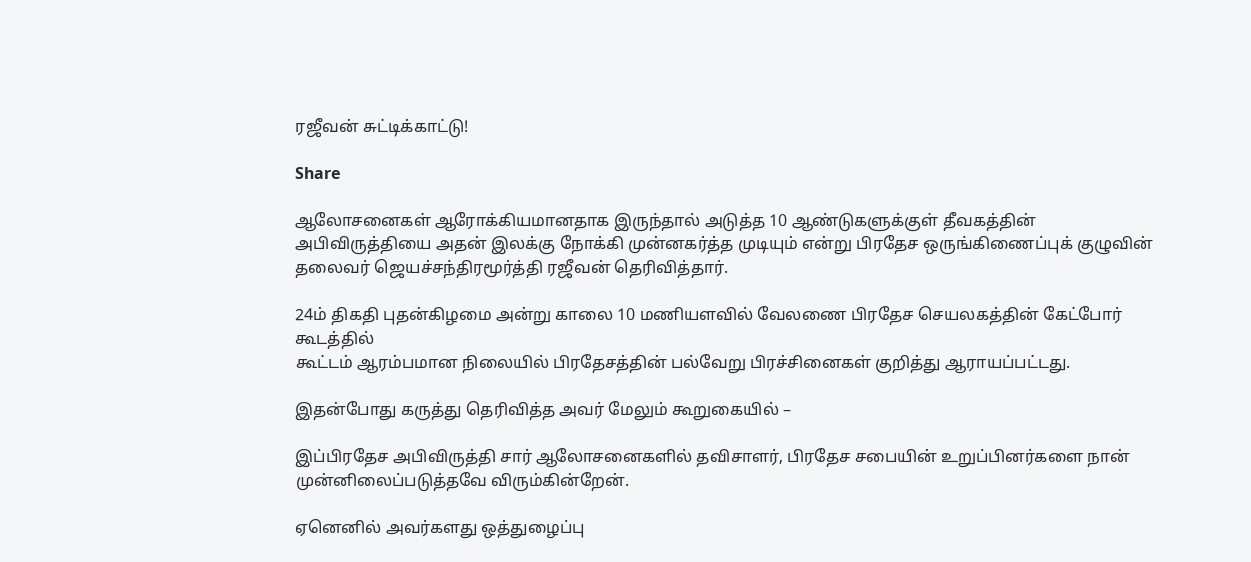ரஜீவன் சுட்டிக்காட்டு!

Share

ஆலோசனைகள் ஆரோக்கியமானதாக இருந்தால் அடுத்த 10 ஆண்டுகளுக்குள் தீவகத்தின் அபிவிருத்தியை அதன் இலக்கு நோக்கி முன்னகர்த்த முடியும் என்று பிரதேச ஒருங்கிணைப்புக் குழுவின் தலைவர் ஜெயச்சந்திரமூர்த்தி ரஜீவன் தெரிவித்தார்.

24ம் திகதி புதன்கிழமை அன்று காலை 10 மணியளவில் வேலணை பிரதேச செயலகத்தின் கேட்போர் கூடத்தில்
கூட்டம் ஆரம்பமான நிலையில் பிரதேசத்தின் பல்வேறு பிரச்சினைகள் குறித்து ஆராயப்பட்டது.

இதன்போது கருத்து தெரிவித்த அவர் மேலும் கூறுகையில் –

இப்பிரதேச அபிவிருத்தி சார் ஆலோசனைகளில் தவிசாளர், பிரதேச சபையின் உறுப்பினர்களை நான் முன்னிலைப்படுத்தவே விரும்கின்றேன்.

ஏனெனில் அவர்களது ஒத்துழைப்பு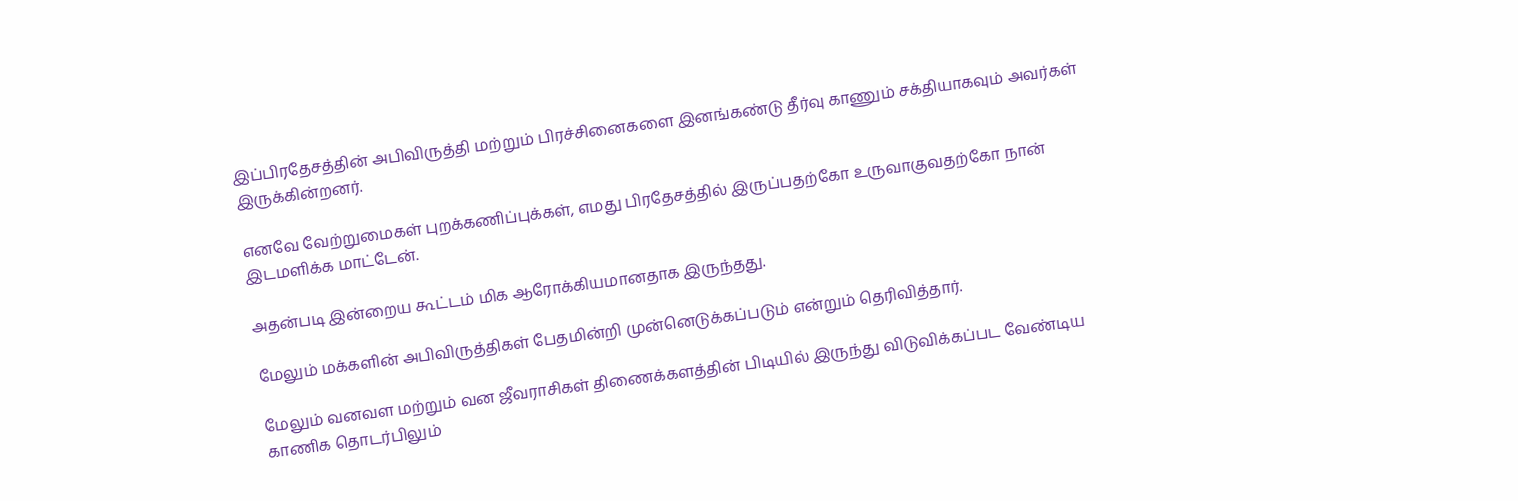இப்பிரதேசத்தின் அபிவிருத்தி மற்றும் பிரச்சினைகளை இனங்கண்டு தீர்வு காணும் சக்தியாகவும் அவர்கள் இருக்கின்றனர்.

எனவே வேற்றுமைகள் புறக்கணிப்புக்கள், எமது பிரதேசத்தில் இருப்பதற்கோ உருவாகுவதற்கோ நான் இடமளிக்க மாட்டேன்.

அதன்படி இன்றைய கூட்டம் மிக ஆரோக்கியமானதாக இருந்தது.

மேலும் மக்களின் அபிவிருத்திகள் பேதமின்றி முன்னெடுக்கப்படும் என்றும் தெரிவித்தார்.

மேலும் வனவள மற்றும் வன ஜீவராசிகள் திணைக்களத்தின் பிடியில் இருந்து விடுவிக்கப்பட வேண்டிய காணிக தொடர்பிலும்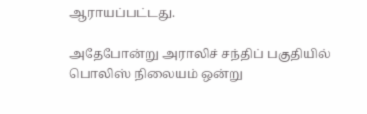ஆராயப்பட்டது.

அதேபோன்று அராலிச் சந்திப் பகுதியில் பொலிஸ் நிலையம் ஒன்று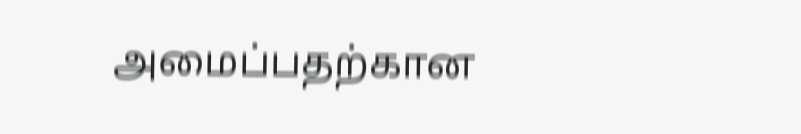அமைப்பதற்கான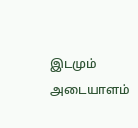இடமும் அடையாளம்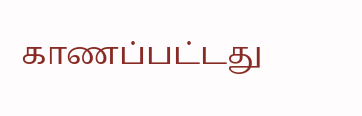காணப்பட்டது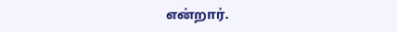என்றார்.